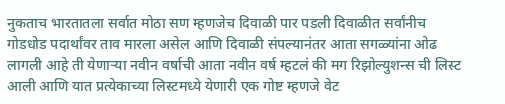नुकताच भारतातला सर्वात मोठा सण म्हणजेच दिवाळी पार पडली दिवाळीत सर्वांनीच गोडधोड पदार्थांवर ताव मारला असेल आणि दिवाळी संपल्यानंतर आता सगळ्यांना ओढ लागली आहे ती येणाऱ्या नवीन वर्षाची आता नवीन वर्ष म्हटलं की मग रिझोल्युशन्स ची लिस्ट आली आणि यात प्रत्येकाच्या लिस्टमध्ये येणारी एक गोष्ट म्हणजे वेट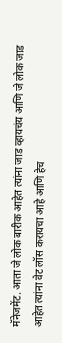मॅनेजमेंट. आता जे लोक बारीक आहेत त्यांना जाड व्हायचंय आणि जे लोक जाड आहेत त्यांना वेट लॉस करायचा आहे आणि हेच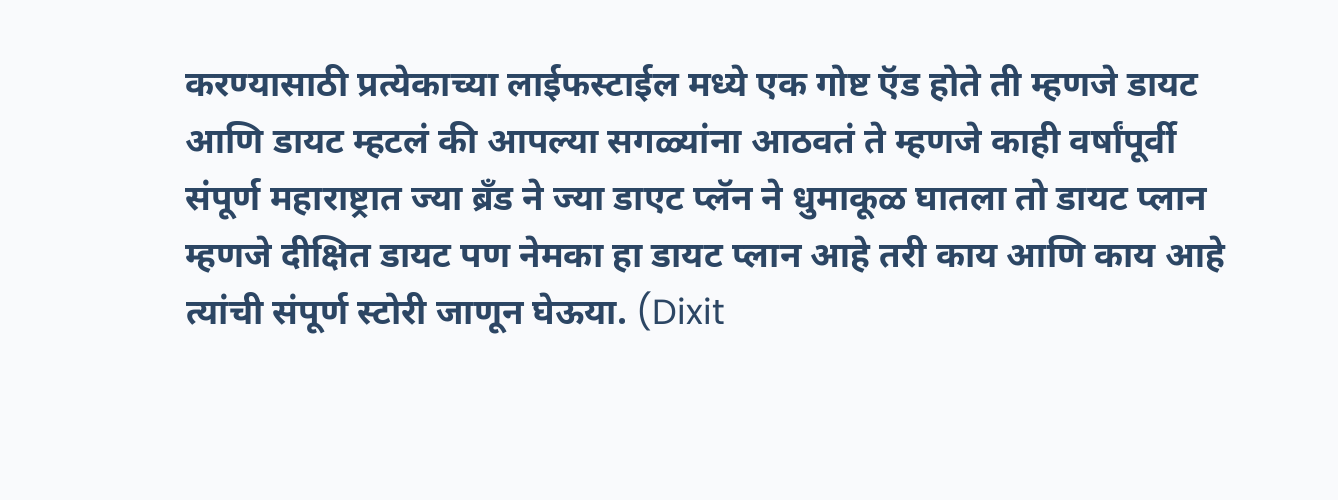करण्यासाठी प्रत्येकाच्या लाईफस्टाईल मध्ये एक गोष्ट ऍड होते ती म्हणजे डायट आणि डायट म्हटलं की आपल्या सगळ्यांना आठवतं ते म्हणजे काही वर्षांपूर्वी संपूर्ण महाराष्ट्रात ज्या ब्रँड ने ज्या डाएट प्लॅन ने धुमाकूळ घातला तो डायट प्लान म्हणजे दीक्षित डायट पण नेमका हा डायट प्लान आहे तरी काय आणि काय आहे त्यांची संपूर्ण स्टोरी जाणून घेऊया. (Dixit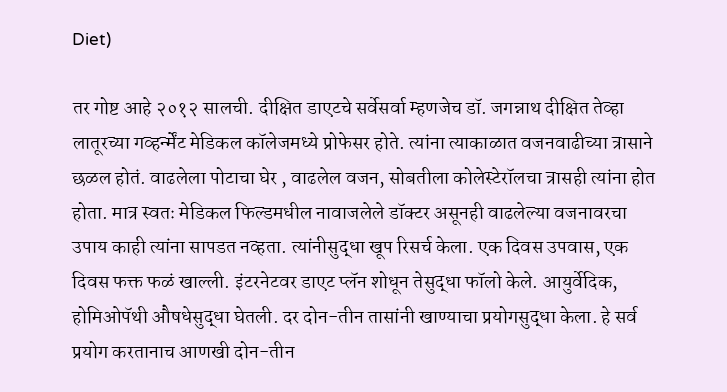Diet)

तर गोष्ट आहे २०१२ सालची. दीक्षित डाएटचे सर्वेसर्वा म्हणजेच डॉ. जगन्नाथ दीक्षित तेव्हा लातूरच्या गव्हर्न्मेंट मेडिकल कॉलेजमध्ये प्रोफेसर होते. त्यांना त्याकाळात वजनवाढीच्या त्रासाने छळल होतं. वाढलेला पोटाचा घेर , वाढलेल वजन, सोबतीला कोलेस्टेरॉलचा त्रासही त्यांना होत होता. मात्र स्वतः मेडिकल फिल्डमधील नावाजलेले डॉक्टर असूनही वाढलेल्या वजनावरचा उपाय काही त्यांना सापडत नव्हता. त्यांनीसुद्धा खूप रिसर्च केला. एक दिवस उपवास, एक दिवस फक्त फळं खाल्ली. इंटरनेटवर डाएट प्लॅन शोधून तेसुद्धा फॉलो केले. आयुर्वेदिक, होमिओपॅथी औषधेसुद्धा घेतली. दर दोन-तीन तासांनी खाण्याचा प्रयोगसुद्धा केला. हे सर्व प्रयोग करतानाच आणखी दोन-तीन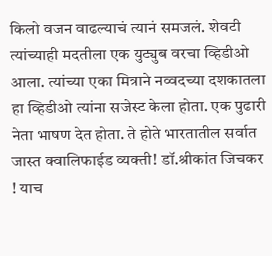किलो वजन वाढल्याचं त्यानं समजलं. शेवटी त्यांच्याही मदतीला एक युट्युब वरचा व्हिडीओ आला. त्यांच्या एका मित्राने नव्वदच्या दशकातला हा व्हिडीओ त्यांना सजेस्ट केला होता. एक पुढारी नेता भाषण देत होता. ते होते भारतातील सर्वात जास्त क्वालिफाईड व्यक्ती! डॉ.श्रीकांत जिचकर ! याच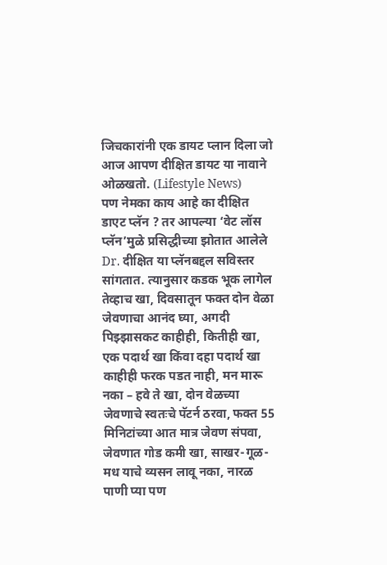जिचकारांनी एक डायट प्लान दिला जो आज आपण दीक्षित डायट या नावाने ओळखतो. (Lifestyle News)
पण नेमका काय आहे का दीक्षित डाएट प्लॅन ? तर आपल्या ‘वेट लॉस प्लॅन’मुळे प्रसिद्धीच्या झोतात आलेले Dr. दीक्षित या प्लॅनबद्दल सविस्तर सांगतात. त्यानुसार कडक भूक लागेल तेव्हाच खा, दिवसातून फक्त दोन वेळा जेवणाचा आनंद घ्या, अगदी पिझ्झासकट काहीही, कितीही खा, एक पदार्थ खा किंवा दहा पदार्थ खा काहीही फरक पडत नाही, मन मारू नका – हवे ते खा, दोन वेळच्या जेवणाचे स्वतःचे पॅटर्न ठरवा, फक्त 55 मिनिटांच्या आत मात्र जेवण संपवा, जेवणात गोड कमी खा, साखर-गूळ-मध याचे व्यसन लावू नका, नारळ पाणी प्या पण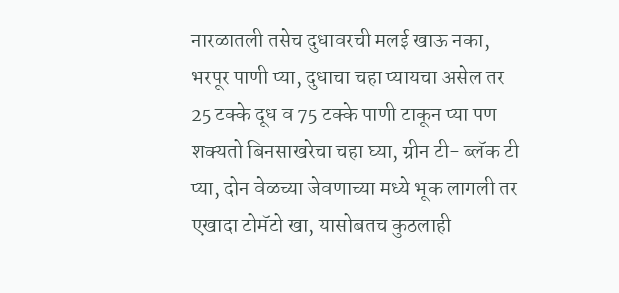नारळातली तसेच दुधावरची मलई खाऊ नका, भरपूर पाणी प्या, दुधाचा चहा प्यायचा असेल तर 25 टक्के दूध व 75 टक्के पाणी टाकून प्या पण शक्यतो बिनसाखरेचा चहा घ्या, ग्रीन टी- ब्लॅक टी प्या, दोन वेळच्या जेवणाच्या मध्ये भूक लागली तर एखादा टोमॅटो खा, यासोबतच कुठलाही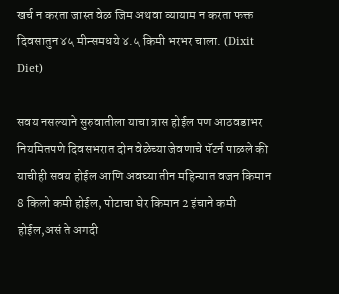खर्च न करता जास्त वेळ जिम अथवा व्यायाम न करता फक्त दिवसातुन ४५ मीन्समधये ४.५ किमी भरभर चाला. (Dixit Diet)

सवय नसल्याने सुरुवातीला याचा त्रास होईल पण आठवडाभर नियमितपणे दिवसभरात दोन वेळेच्या जेवणाचे पॅटर्न पाळले की याचीही सवय होईल आणि अवघ्या तीन महिन्यात वजन किमान 8 किलो कमी होईल, पोटाचा घेर किमान 2 इंचाने कमी होईल,असं ते अगदी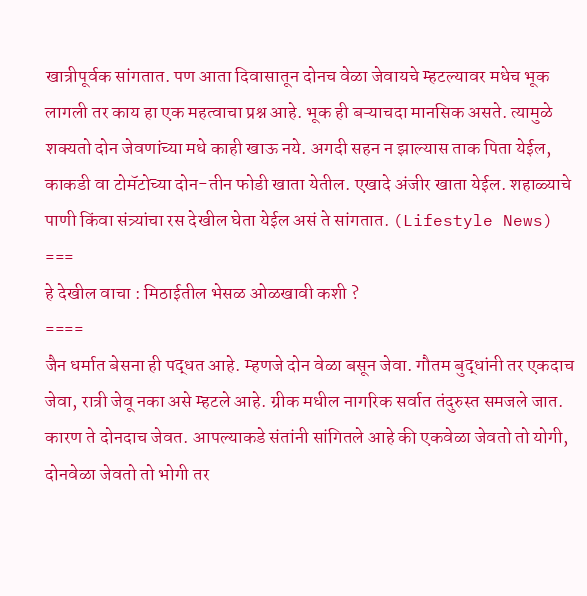खात्रीपूर्वक सांगतात. पण आता दिवासातून दोनच वेळा जेवायचे म्हटल्यावर मधेच भूक लागली तर काय हा एक महत्वाचा प्रश्न आहे. भूक ही बऱ्याचदा मानसिक असते. त्यामुळे शक्यतो दोन जेवणांच्या मधे काही खाऊ नये. अगदी सहन न झाल्यास ताक पिता येईल, काकडी वा टोमॅटोच्या दोन-तीन फोडी खाता येतील. एखादे अंजीर खाता येईल. शहाळ्याचे पाणी किंवा संत्र्यांचा रस देखील घेता येईल असं ते सांगतात. (Lifestyle News)
===
हे देखील वाचा : मिठाईतील भेसळ ओळखावी कशी ?
====
जैन धर्मात बेसना ही पद्धत आहे. म्हणजे दोन वेळा बसून जेवा. गौतम बुद्धांनी तर एकदाच जेवा, रात्री जेवू नका असे म्हटले आहे. ग्रीक मधील नागरिक सर्वात तंदुरुस्त समजले जात. कारण ते दोनदाच जेवत. आपल्याकडे संतांनी सांगितले आहे की एकवेळा जेवतो तो योगी, दोनवेळा जेवतो तो भोगी तर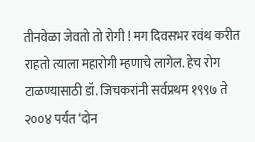तीनवेळा जेवतो तो रोगी ! मग दिवसभर रवंथ करीत राहतो त्याला महारोगी म्हणाचे लागेल. हेच रोग टाळण्यासाठी डॉ. जिचकरांनी सर्वप्रथम १९९७ ते २००४ पर्यंत ‘दोन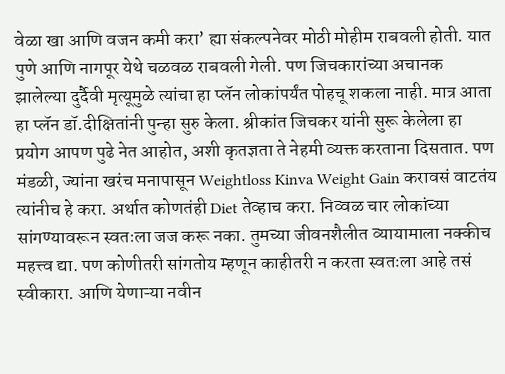वेळा खा आणि वजन कमी करा’ ह्या संकल्पनेवर मोठी मोहीम राबवली होती. यात पुणे आणि नागपूर येथे चळवळ राबवली गेली. पण जिचकारांच्या अचानक झालेल्या दुर्दैवी मृत्यूमुळे त्यांचा हा प्लॅन लोकांपर्यंत पोहचू शकला नाही. मात्र आता हा प्लॅन डॉ.दीक्षितांनी पुन्हा सुरु केला. श्रीकांत जिचकर यांनी सुरू केलेला हा प्रयोग आपण पुढे नेत आहोत, अशी कृतज्ञता ते नेहमी व्यक्त करताना दिसतात. पण मंडळी, ज्यांना खरंच मनापासून Weightloss Kinva Weight Gain करावसं वाटतंय त्यांनीच हे करा. अर्थात कोणतंही Diet तेव्हाच करा. निव्वळ चार लोकांच्या सांगण्यावरून स्वतःला जज करू नका. तुमच्या जीवनशैलीत व्यायामाला नक्कीच महत्त्व द्या. पण कोणीतरी सांगतोय म्हणून काहीतरी न करता स्वतःला आहे तसं स्वीकारा. आणि येणाऱ्या नवीन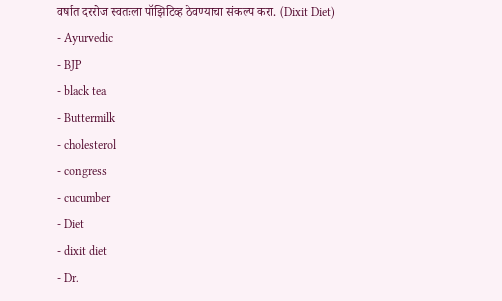वर्षात दररोज स्वतःला पॉझिटिव्ह ठेवण्याचा संकल्प करा. (Dixit Diet)
- Ayurvedic
- BJP
- black tea
- Buttermilk
- cholesterol
- congress
- cucumber
- Diet
- dixit diet
- Dr.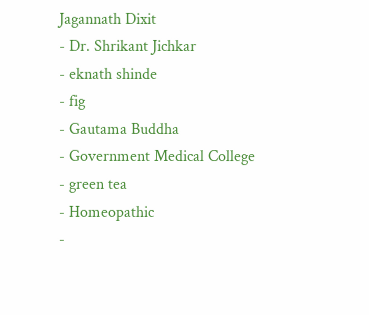Jagannath Dixit
- Dr. Shrikant Jichkar
- eknath shinde
- fig
- Gautama Buddha
- Government Medical College
- green tea
- Homeopathic
-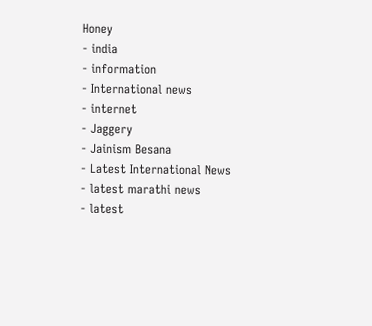Honey
- india
- information
- International news
- internet
- Jaggery
- Jainism Besana
- Latest International News
- latest marathi news
- latest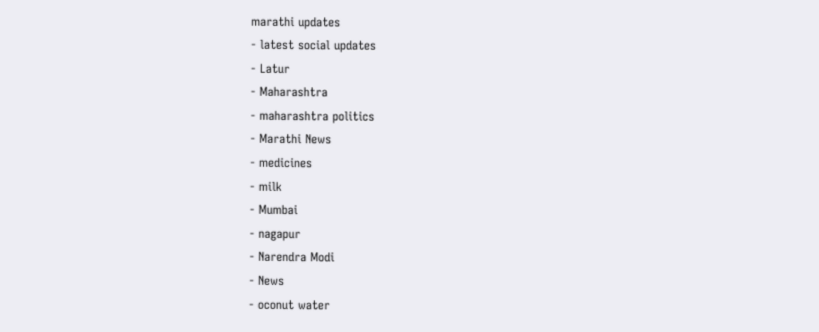marathi updates
- latest social updates
- Latur
- Maharashtra
- maharashtra politics
- Marathi News
- medicines
- milk
- Mumbai
- nagapur
- Narendra Modi
- News
- oconut water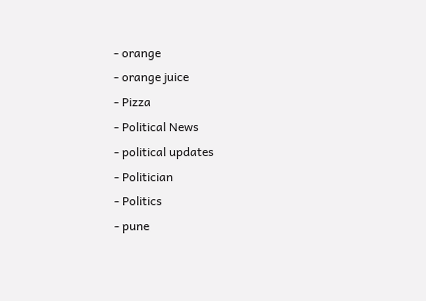- orange
- orange juice
- Pizza
- Political News
- political updates
- Politician
- Politics
- pune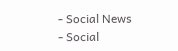- Social News
- Social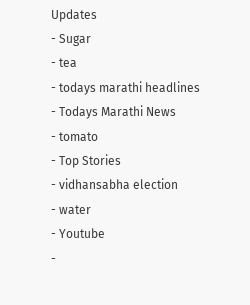Updates
- Sugar
- tea
- todays marathi headlines
- Todays Marathi News
- tomato
- Top Stories
- vidhansabha election
- water
- Youtube
-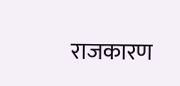राजकारण